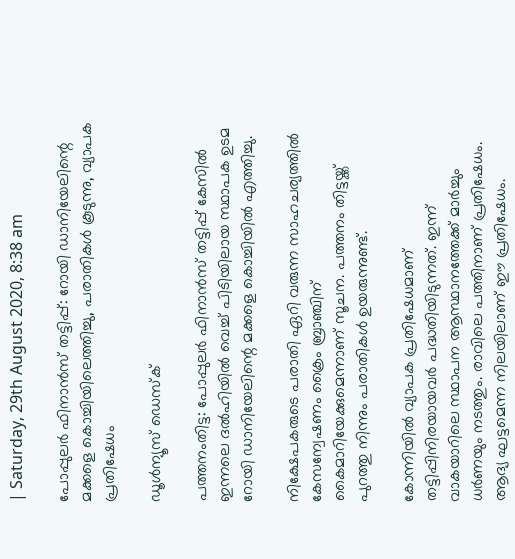| Saturday, 29th August 2020, 8:38 am

പോപ്പുലര്‍ ഫിനാന്‍സ് തട്ടിപ്പ്: റോയി ഡാനിയേലിന്റെ മക്കളെ കൊച്ചിയിലെത്തിച്ചു, പരാതികള്‍ കൂടുന്നു, വ്യാപക പ്രതിഷേധം

ഡൂള്‍ന്യൂസ് ഡെസ്‌ക്

പത്തനംതിട്ട: പോപ്പുലര്‍ ഫിനാന്‍സ് തട്ടിപ്പ് കേസില്‍ ഇന്നലെ ദല്‍ഹിയില്‍ വെച്ച് പിടിയിലായ സ്ഥാപക ഉടമ റോയി ഡാനിയേലിന്റെ മക്കളെ കൊച്ചിയില്‍ എത്തിച്ചു.

നിക്ഷേപകരുടെ പരാതി ഏറി വരുന്ന സാഹചര്യത്തില്‍ കേസന്വേഷണം ക്രൈം ബ്രാഞ്ചിന് കൈമാറിയേക്കുമെന്നാണ് സൂചന. പത്തനം തിട്ടയ്ക്ക് പുറത്തു നിന്നും പരാതികള്‍ ഉയരുന്നുണ്ട്.

കോന്നിയില്‍ വ്യാപക പ്രതിഷേധമാണ് തട്ടിപ്പിനിരയായവര്‍ പദ്ധതിയിടുന്നത്. ഇന്ന് വാകയാറിലെ സ്ഥാപന ആസ്ഥാനത്തേക്ക് മാര്‍ച്ചും ധര്‍ണയും നടത്തും. രാവിലെ പത്തിനാണ് പ്രതിഷേധം. ആദ്യ ഘട്ടമെന്ന നിലയിലാണ് ഈ പ്രതിഷേധം.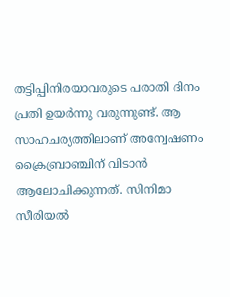തട്ടിപ്പിനിരയാവരുടെ പരാതി ദിനം പ്രതി ഉയര്‍ന്നു വരുന്നുണ്ട്. ആ സാഹചര്യത്തിലാണ് അന്വേഷണം ക്രൈബ്രാഞ്ചിന് വിടാന്‍ ആലോചിക്കുന്നത്. സിനിമാ സീരിയല്‍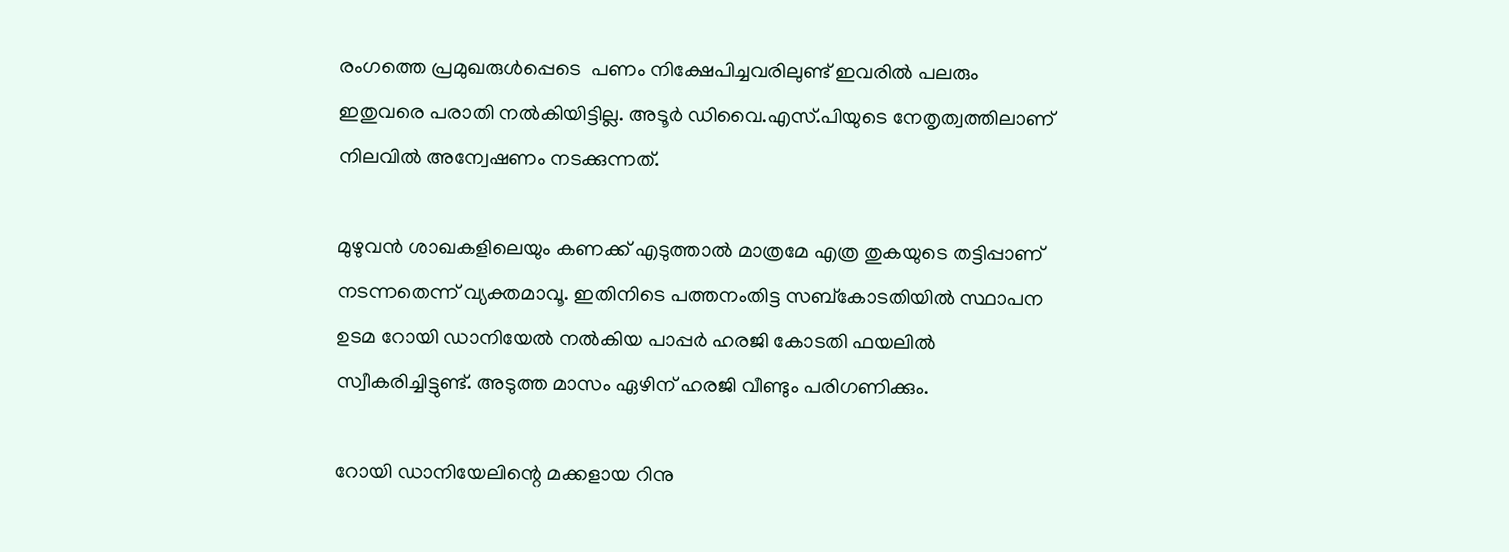രംഗത്തെ പ്രമുഖരുള്‍പ്പെടെ  പണം നിക്ഷേപിച്ചവരിലുണ്ട് ഇവരില്‍ പലരും ഇതുവരെ പരാതി നല്‍കിയിട്ടില്ല. അടൂര്‍ ഡിവൈ.എസ്.പിയുടെ നേതൃത്വത്തിലാണ് നിലവില്‍ അന്വേഷണം നടക്കുന്നത്.

മുഴുവന്‍ ശാഖകളിലെയും കണക്ക് എടുത്താല്‍ മാത്രമേ എത്ര തുകയുടെ തട്ടിപ്പാണ് നടന്നതെന്ന് വ്യക്തമാവൂ. ഇതിനിടെ പത്തനംതിട്ട സബ്‌കോടതിയില്‍ സ്ഥാപന ഉടമ റോയി ഡാനിയേല്‍ നല്‍കിയ പാപ്പര്‍ ഹരജി കോടതി ഫയലില്‍ സ്വീകരിച്ചിട്ടുണ്ട്. അടുത്ത മാസം ഏഴിന് ഹരജി വീണ്ടും പരിഗണിക്കും.

റോയി ഡാനിയേലിന്റെ മക്കളായ റിനു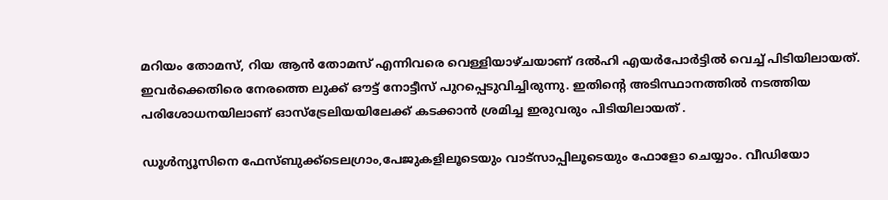മറിയം തോമസ്, റിയ ആന്‍ തോമസ് എന്നിവരെ വെള്ളിയാഴ്ചയാണ് ദല്‍ഹി എയര്‍പോര്‍ട്ടില്‍ വെച്ച് പിടിയിലായത്. ഇവര്‍ക്കെതിരെ നേരത്തെ ലുക്ക് ഔട്ട് നോട്ടീസ് പുറപ്പെടുവിച്ചിരുന്നു. ഇതിന്റെ അടിസ്ഥാനത്തില്‍ നടത്തിയ പരിശോധനയിലാണ് ഓസ്‌ട്രേലിയയിലേക്ക് കടക്കാന്‍ ശ്രമിച്ച ഇരുവരും പിടിയിലായത് .

ഡൂള്‍ന്യൂസിനെ ഫേസ്ബുക്ക്ടെലഗ്രാം,പേജുകളിലൂടെയും വാട്സാപ്പിലൂടെയും ഫോളോ ചെയ്യാം. വീഡിയോ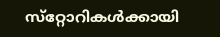സ്‌റ്റോറികള്‍ക്കായി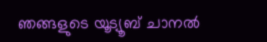ഞങ്ങളുടെ യൂട്യൂബ് ചാനല്‍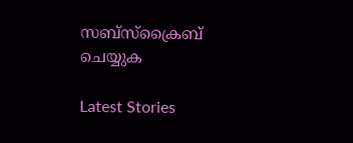സബ്‌സ്‌ക്രൈബ് ചെയ്യുക

Latest Stories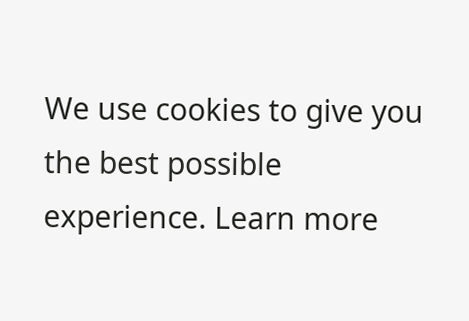We use cookies to give you the best possible experience. Learn more